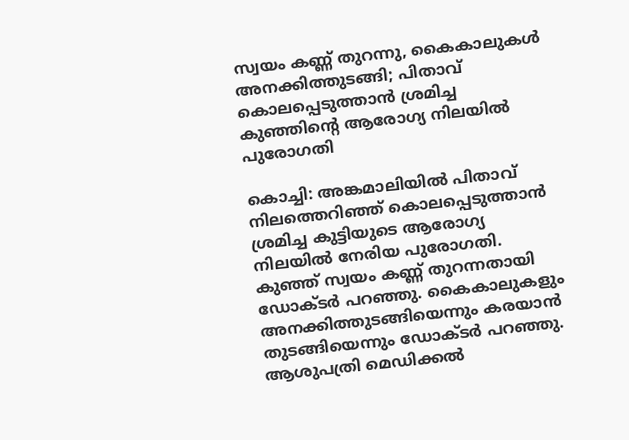സ്വയം കണ്ണ് തുറന്നു, കൈകാലുകള്‍ അനക്കിത്തുടങ്ങി; പിതാവ് കൊലപ്പെടുത്താന്‍ ശ്രമിച്ച കുഞ്ഞിന്റെ ആരോഗ്യ നിലയില്‍ പുരോഗതി

കൊച്ചി: അങ്കമാലിയില്‍ പിതാവ് നിലത്തെറിഞ്ഞ് കൊലപ്പെടുത്താന്‍ ശ്രമിച്ച കുട്ടിയുടെ ആരോഗ്യ നിലയില്‍ നേരിയ പുരോഗതി. കുഞ്ഞ് സ്വയം കണ്ണ് തുറന്നതായി ഡോക്ടര്‍ പറഞ്ഞു. കൈകാലുകളും അനക്കിത്തുടങ്ങിയെന്നും കരയാന്‍ തുടങ്ങിയെന്നും ഡോക്ടര്‍ പറഞ്ഞു. ആശുപത്രി മെഡിക്കല്‍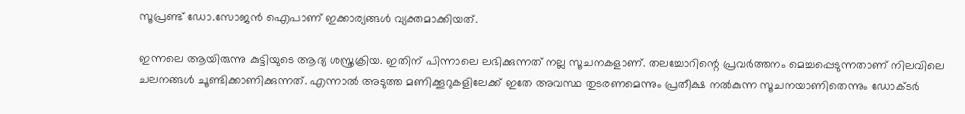സൂപ്രണ്ട് ഡോ.സോജന്‍ ഐപാണ് ഇക്കാര്യങ്ങള്‍ വ്യക്തമാക്കിയത്.

ഇന്നലെ ആയിരുന്നു കുട്ടിയുടെ ആദ്യ ശസ്ത്രക്രിയ. ഇതിന് പിന്നാലെ ലഭിക്കുന്നത് നല്ല സൂചനകളാണ്. തലച്ചോറിന്റെ പ്രവര്‍ത്തനം മെച്ചപ്പെടുന്നതാണ് നിലവിലെ ചലനങ്ങള്‍ ചൂണ്ടിക്കാണിക്കുന്നത്. എന്നാല്‍ അടുത്ത മണിക്കൂറുകളിലേക്ക് ഇതേ അവസ്ഥ തുടരണമെന്നും പ്രതീക്ഷ നല്‍കുന്ന സൂചനയാണിതെന്നും ഡോക്ടര്‍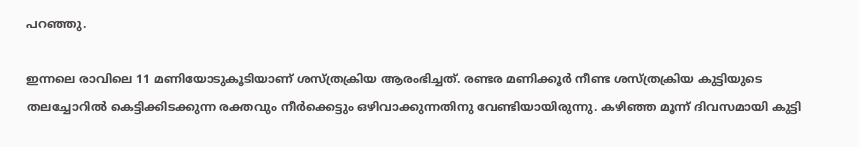പറഞ്ഞു.

ഇന്നലെ രാവിലെ 11 മണിയോടുകൂടിയാണ് ശസ്ത്രക്രിയ ആരംഭിച്ചത്. രണ്ടര മണിക്കൂര്‍ നീണ്ട ശസ്ത്രക്രിയ കുട്ടിയുടെ തലച്ചോറില്‍ കെട്ടിക്കിടക്കുന്ന രക്തവും നീര്‍ക്കെട്ടും ഒഴിവാക്കുന്നതിനു വേണ്ടിയായിരുന്നു. കഴിഞ്ഞ മൂന്ന് ദിവസമായി കുട്ടി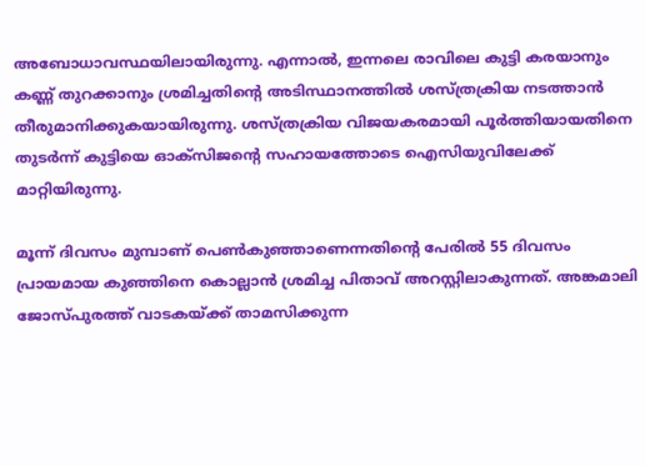അബോധാവസ്ഥയിലായിരുന്നു. എന്നാല്‍, ഇന്നലെ രാവിലെ കുട്ടി കരയാനും കണ്ണ് തുറക്കാനും ശ്രമിച്ചതിന്റെ അടിസ്ഥാനത്തില്‍ ശസ്ത്രക്രിയ നടത്താന്‍ തീരുമാനിക്കുകയായിരുന്നു. ശസ്ത്രക്രിയ വിജയകരമായി പൂര്‍ത്തിയായതിനെ തുടര്‍ന്ന് കുട്ടിയെ ഓക്സിജന്റെ സഹായത്തോടെ ഐസിയുവിലേക്ക് മാറ്റിയിരുന്നു.

മൂന്ന് ദിവസം മുമ്പാണ് പെണ്‍കുഞ്ഞാണെന്നതിന്റെ പേരില്‍ 55 ദിവസം പ്രായമായ കുഞ്ഞിനെ കൊല്ലാന്‍ ശ്രമിച്ച പിതാവ് അറസ്റ്റിലാകുന്നത്. അങ്കമാലി ജോസ്പുരത്ത് വാടകയ്ക്ക് താമസിക്കുന്ന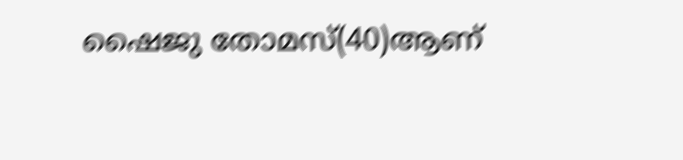ഷൈജു തോമസ്(40)ആണ്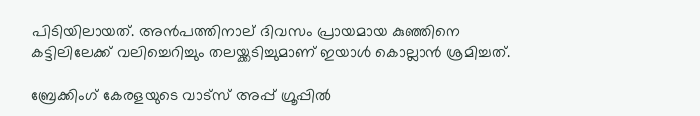പിടിയിലായത്. അന്‍പത്തിനാല് ദിവസം പ്രായമായ കുഞ്ഞിനെ കട്ടിലിലേക്ക് വലിച്ചെറിച്ചും തലയ്ക്കടിച്ചുമാണ് ഇയാള്‍ കൊല്ലാന്‍ ശ്രമിച്ചത്.

ബ്രേക്കിംഗ് കേരളയുടെ വാട്സ് അപ്പ് ഗ്രൂപ്പിൽ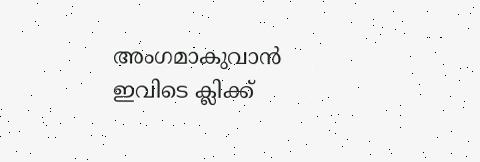അംഗമാകുവാൻ ഇവിടെ ക്ലിക്ക്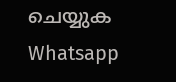ചെയ്യുക Whatsapp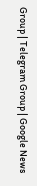Group | Telegram Group | Google News